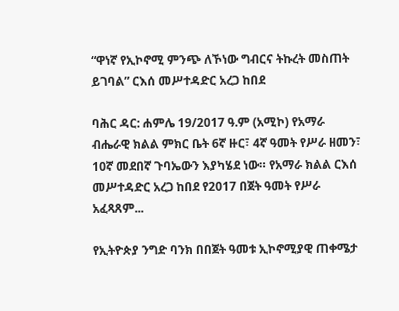“ዋነኛ የኢኮኖሚ ምንጭ ለኾነው ግብርና ትኩረት መስጠት ይገባል” ርእሰ መሥተዳድር አረጋ ከበደ

ባሕር ዳር: ሐምሌ 19/2017 ዓ.ም (አሚኮ) የአማራ ብሔራዊ ክልል ምክር ቤት 6ኛ ዙር፣ 4ኛ ዓመት የሥራ ዘመን፣ 10ኛ መደበኛ ጉባኤውን እያካሄደ ነው። የአማራ ክልል ርእሰ መሥተዳድር አረጋ ከበደ የ2017 በጀት ዓመት የሥራ አፈጻጸም...

የኢትዮጵያ ንግድ ባንክ በበጀት ዓመቱ ኢኮኖሚያዊ ጠቀሜታ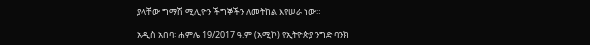ያላቸው ግማሽ ሚሊዮን ችግኞችን ለመትከል እየሠራ ነው።

አዲስ አበባ፡ ሐምሌ 19/2017 ዓ.ም (አሚኮ) የኢትዮጵያ ንግድ ባንክ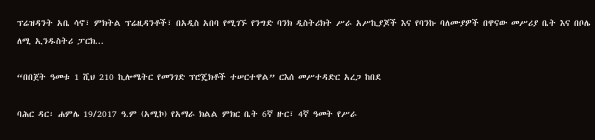ፕሬዝዳንት አቤ ሳኖ፣ ምክትል ፕሬዚዳንቶች፣ በአዲስ አበባ የሚገኙ የንግድ ባንክ ዲስትሪክት ሥራ አሥኪያጆች እና የባንኩ ባለሙያዎች በዋናው መሥሪያ ቤት እና በቦሌ ለሚ ኢንዱስትሪ ፓርክ...

“በበጀት ዓመቱ 1 ሺህ 210 ኪሎሜትር የመንገድ ፕሮጄክቶች ተሠርተዋል” ርእሰ መሥተዳድር አረጋ ከበደ

ባሕር ዳር፡ ሐምሌ 19/2017 ዓ.ም (አሚኮ) የአማራ ክልል ምክር ቤት 6ኛ ዙር፣ 4ኛ ዓመት የሥራ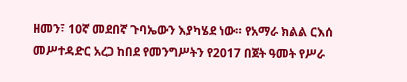ዘመን፣ 10ኛ መደበኛ ጉባኤውን እያካሄደ ነው። የአማራ ክልል ርእሰ መሥተዳድር አረጋ ከበደ የመንግሥትን የ2017 በጀት ዓመት የሥራ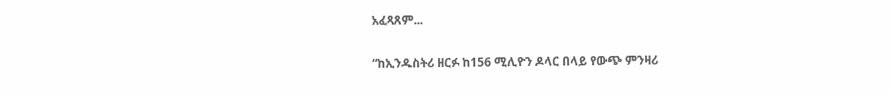አፈጻጸም...

“ከኢንዱስትሪ ዘርፉ ከ156 ሚሊዮን ዶላር በላይ የውጭ ምንዛሪ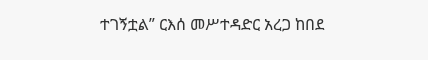ተገኝቷል” ርእሰ መሥተዳድር አረጋ ከበደ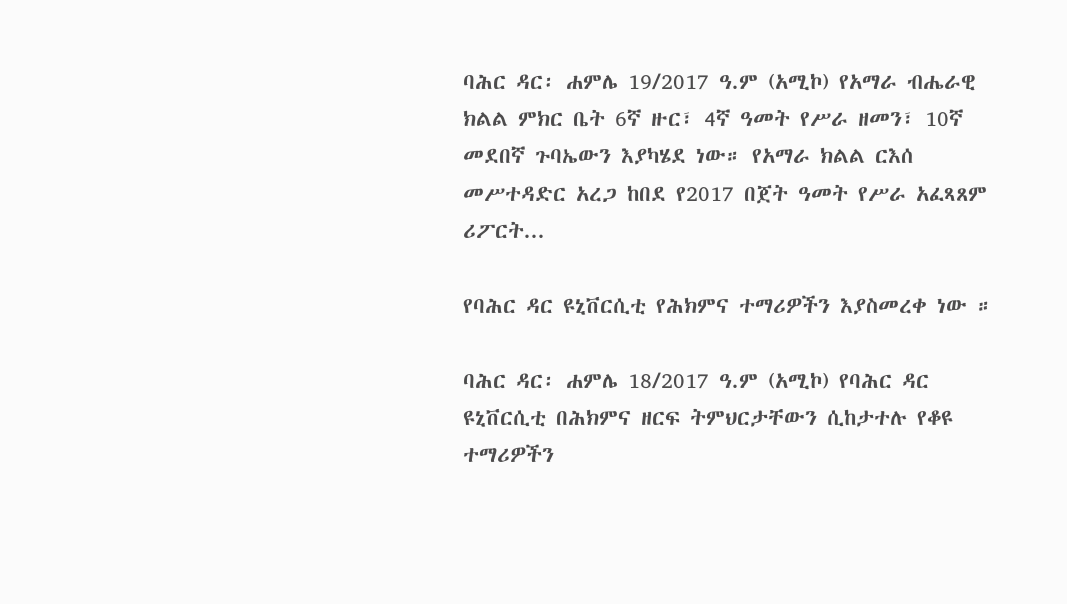ባሕር ዳር፡ ሐምሌ 19/2017 ዓ.ም (አሚኮ) የአማራ ብሔራዊ ክልል ምክር ቤት 6ኛ ዙር፣ 4ኛ ዓመት የሥራ ዘመን፣ 10ኛ መደበኛ ጉባኤውን እያካሄደ ነው። የአማራ ክልል ርእሰ መሥተዳድር አረጋ ከበደ የ2017 በጀት ዓመት የሥራ አፈጻጸም ሪፖርት...

የባሕር ዳር ዩኒቨርሲቲ የሕክምና ተማሪዎችን እያስመረቀ ነው ።

ባሕር ዳር፡ ሐምሌ 18/2017 ዓ.ም (አሚኮ) የባሕር ዳር ዩኒቨርሲቲ በሕክምና ዘርፍ ትምህርታቸውን ሲከታተሉ የቆዩ ተማሪዎችን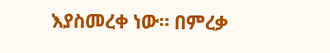እያስመረቀ ነው። በምረቃ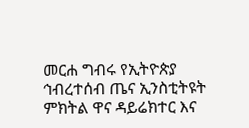መርሐ ግብሩ የኢትዮጵያ ኅብረተሰብ ጤና ኢንስቲትዩት ምክትል ዋና ዳይሬክተር እና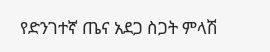የድንገተኛ ጤና አደጋ ስጋት ምላሽ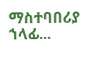ማስተባበሪያ ኀላፊ...